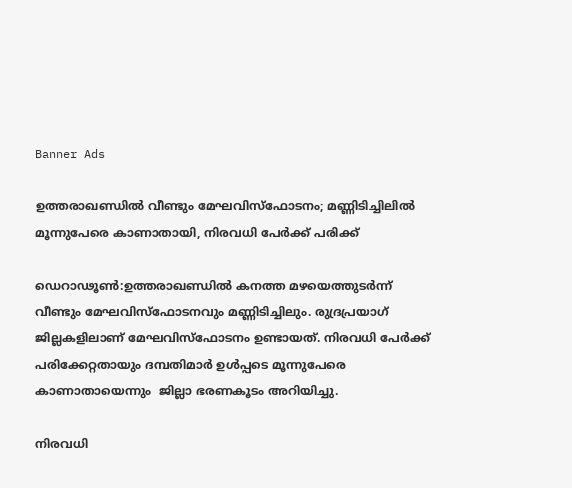Banner Ads

ഉത്തരാഖണ്ഡിൽ വീണ്ടും മേഘവിസ്ഫോടനം; മണ്ണിടിച്ചിലിൽ മൂന്നുപേരെ കാണാതായി, നിരവധി പേർക്ക് പരിക്ക്

ഡെറാഢൂണ്‍:ഉത്തരാഖണ്ഡിൽ കനത്ത മഴയെത്തുടർന്ന് വീണ്ടും മേഘവിസ്ഫോടനവും മണ്ണിടിച്ചിലും. രുദ്രപ്രയാഗ് ജില്ലകളിലാണ് മേഘവിസ്‌ഫോടനം ഉണ്ടായത്. നിരവധി പേര്‍ക്ക് പരിക്കേറ്റതായും ദമ്പതിമാര്‍ ഉള്‍പ്പടെ മൂന്നുപേരെ കാണാതായെന്നും  ജില്ലാ ഭരണകൂടം അറിയിച്ചു.

നിരവധി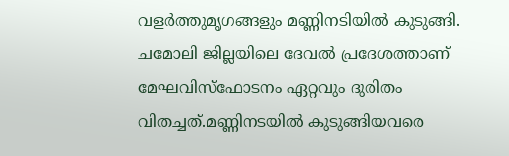വളര്‍ത്തുമൃഗങ്ങളും മണ്ണിനടിയില്‍ കുടുങ്ങി. ചമോലി ജില്ലയിലെ ദേവല്‍ പ്രദേശത്താണ് മേഘവിസ്‌ഫോടനം ഏറ്റവും ദുരിതം വിതച്ചത്.മണ്ണിനടയില്‍ കുടുങ്ങിയവരെ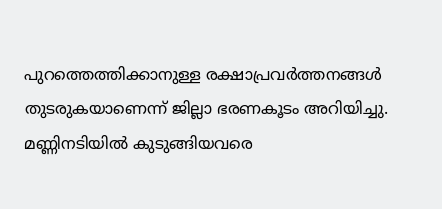പുറത്തെത്തിക്കാനുള്ള രക്ഷാപ്രവര്‍ത്തനങ്ങള്‍ തുടരുകയാണെന്ന് ജില്ലാ ഭരണകൂടം അറിയിച്ചു. മണ്ണിനടിയില്‍ കുടുങ്ങിയവരെ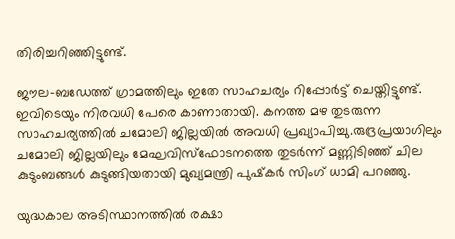തിരിച്ചറിഞ്ഞിട്ടുണ്ട്.

ജൗല-ബഡേത്ത് ഗ്രാമത്തിലും ഇതേ സാഹചര്യം റിപ്പോര്‍ട്ട് ചെയ്തിട്ടുണ്ട്. ഇവിടെയും നിരവധി പേരെ കാണാതായി. കനത്ത മഴ തുടരുന്ന സാഹചര്യത്തില്‍ ചമോലി ജില്ലയില്‍ അവധി പ്രഖ്യാപിച്ചു.രുദ്രപ്രയാഗിലും ചമോലി ജില്ലയിലും മേഘവിസ്‌ഫോടനത്തെ തുടര്‍ന്ന് മണ്ണിടിഞ്ഞ് ചില കുടുംബങ്ങള്‍ കുടുങ്ങിയതായി മുഖ്യമന്ത്രി പുഷ്‌കര്‍ സിംഗ് ധാമി പറഞ്ഞു.

യുദ്ധകാല അടിസ്ഥാനത്തില്‍ രക്ഷാ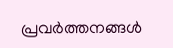പ്രവര്‍ത്തനങ്ങള്‍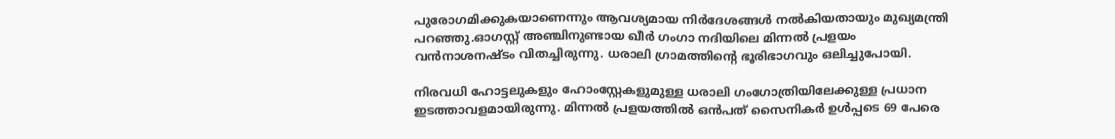പുരോഗമിക്കുകയാണെന്നും ആവശ്യമായ നിര്‍ദേശങ്ങള്‍ നല്‍കിയതായും മുഖ്യമന്ത്രി പറഞ്ഞു.ഓഗസ്റ്റ് അഞ്ചിനുണ്ടായ ഖീര്‍ ഗംഗാ നദിയിലെ മിന്നല്‍ പ്രളയം വന്‍നാശനഷ്ടം വിതച്ചിരുന്നു. ധരാലി ഗ്രാമത്തിന്റെ ഭൂരിഭാഗവും ഒലിച്ചുപോയി.

നിരവധി ഹോട്ടലുകളും ഹോംസ്റ്റേകളുമുള്ള ധരാലി ഗംഗോത്രിയിലേക്കുള്ള പ്രധാന ഇടത്താവളമായിരുന്നു. മിന്നല്‍ പ്രളയത്തില്‍ ഒന്‍പത് സൈനികര്‍ ഉള്‍പ്പടെ 69 പേരെ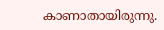കാണാതായിരുന്നു.